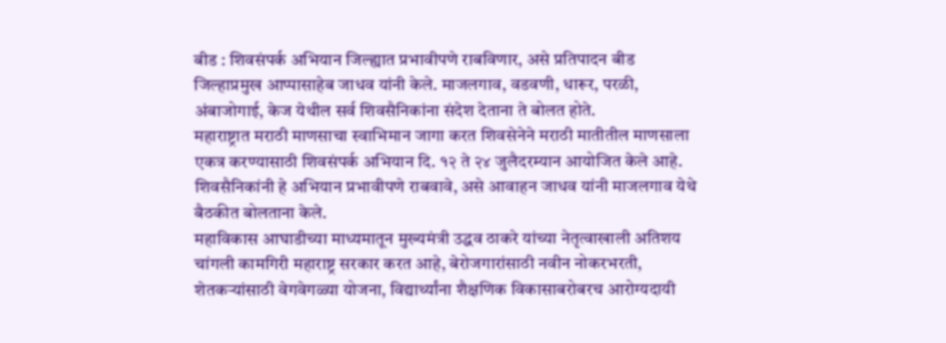बीड : शिवसंपर्क अभियान जिल्ह्यात प्रभावीपणे राबविणार, असे प्रतिपादन बीड जिल्हाप्रमुख आप्पासाहेब जाधव यांनी केले. माजलगाव, वडवणी, धारूर, परळी, अंबाजोगाई, केज येथील सर्व शिवसैनिकांना संदेश देताना ते बोलत होते.
महाराष्ट्रात मराठी माणसाचा स्वाभिमान जागा करत शिवसेनेने मराठी मातीतील माणसाला एकत्र करण्यासाठी शिवसंपर्क अभियान दि. १२ ते २४ जुलैदरम्यान आयोजित केले आहे. शिवसैनिकांनी हे अभियान प्रभावीपणे राबवावे, असे आवाहन जाधव यांनी माजलगाव येथे बैठकीत बोलताना केले.
महाविकास आघाडीच्या माध्यमातून मुख्यमंत्री उद्धव ठाकरे यांच्या नेतृत्वाखाली अतिशय चांगली कामगिरी महाराष्ट्र सरकार करत आहे, बेरोजगारांसाठी नवीन नोकरभरती, शेतकऱ्यांसाठी वेगवेगळ्या योजना, विद्यार्थ्यांना शैक्षणिक विकासाबरोबरच आरोग्यदायी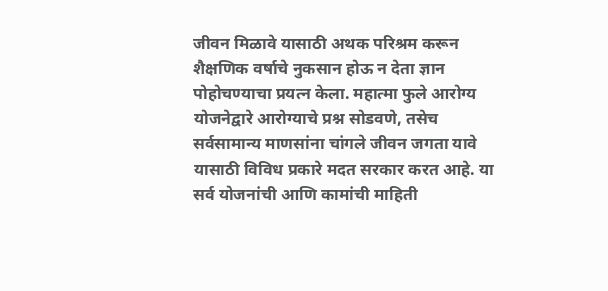जीवन मिळावे यासाठी अथक परिश्रम करून शैक्षणिक वर्षाचे नुकसान होऊ न देता ज्ञान पोहोचण्याचा प्रयत्न केला. महात्मा फुले आरोग्य योजनेद्वारे आरोग्याचे प्रश्न सोडवणे, तसेच सर्वसामान्य माणसांना चांगले जीवन जगता यावे यासाठी विविध प्रकारे मदत सरकार करत आहे. या सर्व योजनांची आणि कामांची माहिती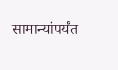सामान्यांपर्यंत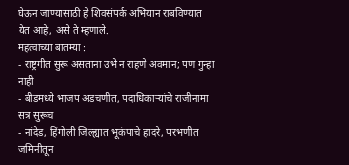घेऊन जाण्यासाठी हे शिवसंपर्क अभियान राबविण्यात येत आहे, असे ते म्हणाले.
महत्वाच्या बातम्या :
- राष्ट्रगीत सुरू असताना उभे न राहणे अवमान; पण गुन्हा नाही
- बीडमध्ये भाजप अडचणीत, पदाधिकाऱ्यांचे राजीनामा सत्र सुरूच
- नांदेड, हिंगोली जिल्ह्यात भूकंपाचे हादरे, परभणीत जमिनीतून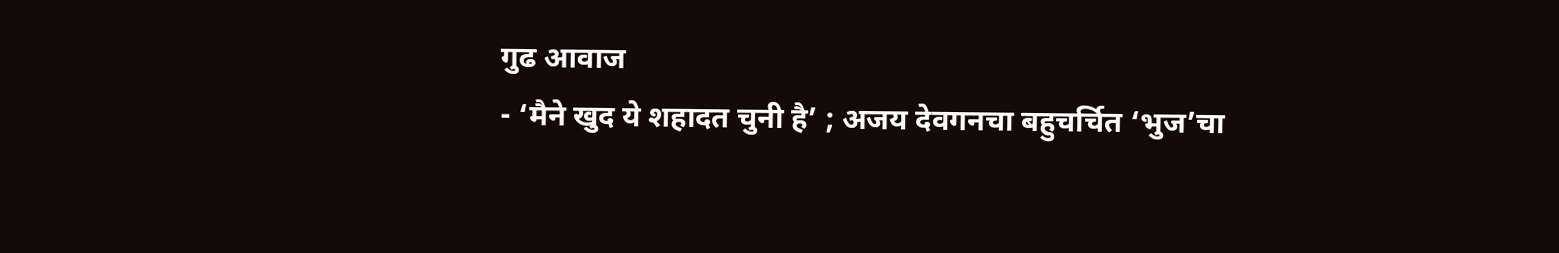गुढ आवाज
- ‘मैने खुद ये शहादत चुनी है’ ; अजय देवगनचा बहुचर्चित ‘भुज’चा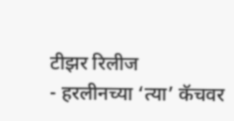टीझर रिलीज
- हरलीनच्या ‘त्या’ कॅचवर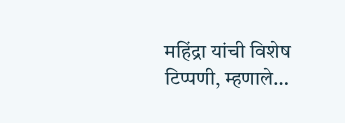महिंद्रा यांची विशेष टिप्पणी, म्हणाले…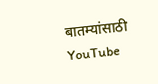बातम्यांसाठी YouTube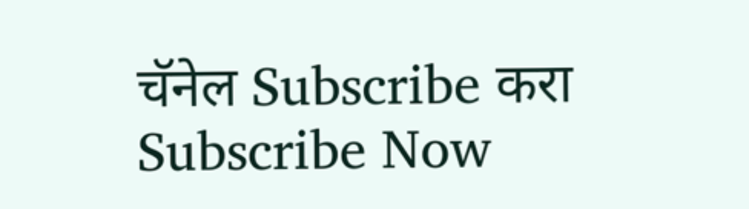चॅनेल Subscribe करा
Subscribe Now